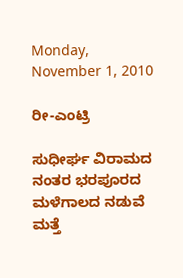Monday, November 1, 2010

ರೀ-ಎಂಟ್ರಿ

ಸುಧೀರ್ಘ ವಿರಾಮದ ನಂತರ ಭರಪೂರದ ಮಳೆಗಾಲದ ನಡುವೆ ಮತ್ತೆ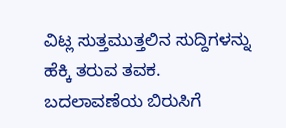ವಿಟ್ಲ ಸುತ್ತಮುತ್ತಲಿನ ಸುದ್ದಿಗಳನ್ನು ಹೆಕ್ಕಿ ತರುವ ತವಕ.
ಬದಲಾವಣೆಯ ಬಿರುಸಿಗೆ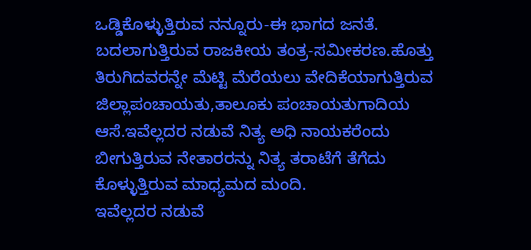ಒಡ್ಡಿಕೊಳ್ಳುತ್ತಿರುವ ನನ್ನೂರು-ಈ ಭಾಗದ ಜನತೆ.
ಬದಲಾಗುತ್ತಿರುವ ರಾಜಕೀಯ ತಂತ್ರ-ಸಮೀಕರಣ.ಹೊತ್ತು ತಿರುಗಿದವರನ್ನೇ ಮೆಟ್ಟಿ ಮೆರೆಯಲು ವೇದಿಕೆಯಾಗುತ್ತಿರುವ ಜಿಲ್ಲಾಪಂಚಾಯತು,ತಾಲೂಕು ಪಂಚಾಯತುಗಾದಿಯ ಆಸೆ.ಇವೆಲ್ಲದರ ನಡುವೆ ನಿತ್ಯ ಅಧಿ ನಾಯಕರೆಂದು ಬೀಗುತ್ತಿರುವ ನೇತಾರರನ್ನು ನಿತ್ಯ ತರಾಟೆಗೆ ತೆಗೆದು ಕೊಳ್ಳುತ್ತಿರುವ ಮಾಧ್ಯಮದ ಮಂದಿ.
ಇವೆಲ್ಲದರ ನಡುವೆ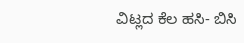ವಿಟ್ಲದ ಕೆಲ ಹಸಿ- ಬಿಸಿ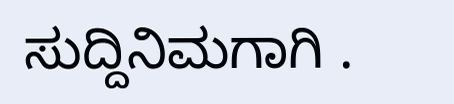ಸುದ್ದಿನಿಮಗಾಗಿ .